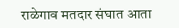राळेगाव मतदार संघात आता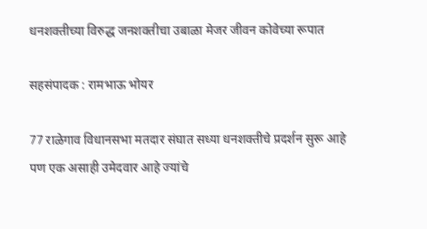धनशक्तीच्या विरुद्ध जनशक्तीचा उबाळा मेजर जीवन कोवेच्या रूपात

सहसंपादक : रामभाऊ भोयर

77 राळेगाव विधानसभा मतदार संघात सध्या धनशक्तीचे प्रदर्शन सुरू आहे पण एक असाही उमेदवार आहे ज्यांचे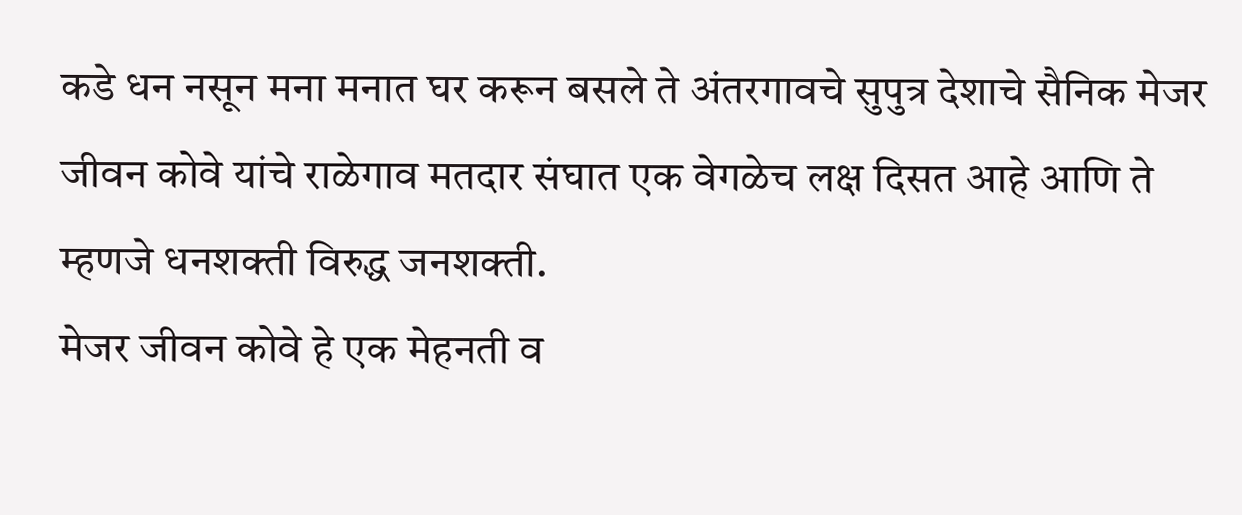कडे धन नसून मना मनात घर करून बसले ते अंतरगावचे सुपुत्र देशाचे सैनिक मेजर जीवन कोवे यांचे राळेगाव मतदार संघात एक वेगळेच लक्ष दिसत आहे आणि ते म्हणजे धनशक्ती विरुद्ध जनशक्ती.
मेजर जीवन कोवे हे एक मेहनती व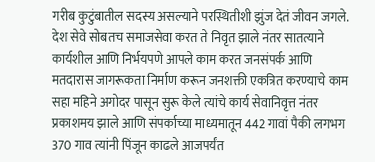गरीब कुटुंबातील सदस्य असल्याने परस्थितीशी झुंज देतं जीवन जगले. देश सेवे सोबतच समाजसेवा करत ते निवृत झाले नंतर सातत्याने कार्यशील आणि निर्भयपणे आपले काम करत जनसंपर्क आणि मतदारास जागरूकता निर्माण करून जनशक्ती एकत्रित करण्याचे काम सहा महिने अगोदर पासून सुरू केले त्यांचे कार्य सेवानिवृत्त नंतर प्रकाशमय झाले आणि संपर्काच्या माध्यमातून 442 गावां पैकी लगभग 370 गाव त्यांनी पिंजून काढले आजपर्यंत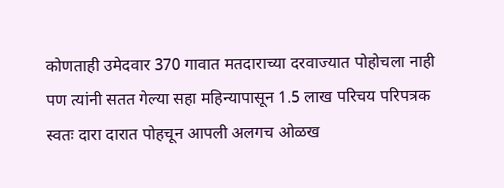कोणताही उमेदवार 370 गावात मतदाराच्या दरवाज्यात पोहोचला नाही पण त्यांनी सतत गेल्या सहा महिन्यापासून 1.5 लाख परिचय परिपत्रक स्वतः दारा दारात पोहचून आपली अलगच ओळख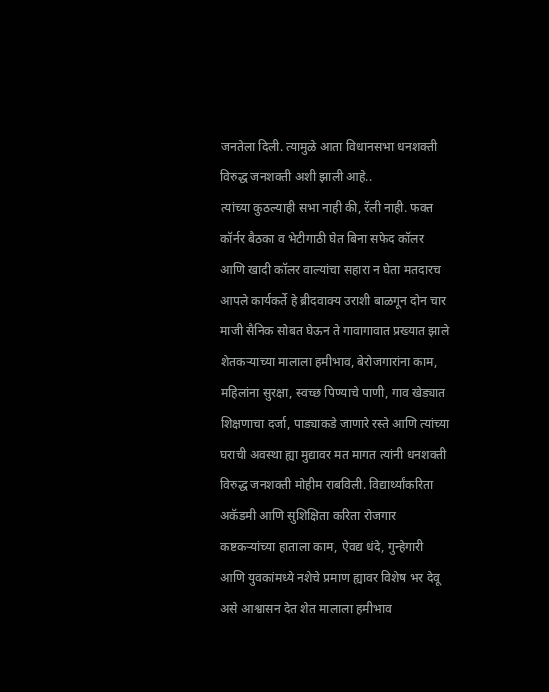जनतेला दिली. त्यामुळे आता विधानसभा धनशक्ती विरुद्ध जनशक्ती अशी झाली आहे..
त्यांच्या कुठल्याही सभा नाही की, रॅली नाही. फक्त कॉर्नर बैठका व भेटीगाठी घेत बिना सफेद कॉलर आणि खादी कॉलर वाल्यांचा सहारा न घेता मतदारच आपले कार्यकर्ते हे ब्रीदवाक्य उराशी बाळगून दोन चार माजी सैनिक सोबत घेऊन ते गावागावात प्रख्यात झाले शेतकऱ्याच्या मालाला हमीभाव, बेरोजगारांना काम, महिलांना सुरक्षा, स्वच्छ पिण्याचे पाणी, गाव खेड्यात शिक्षणाचा दर्जा, पाड्याकडे जाणारे रस्ते आणि त्यांच्या घराची अवस्था ह्या मुद्यावर मत मागत त्यांनी धनशक्ती विरुद्ध जनशक्ती मोहीम राबविली. विद्यार्थ्यांकरिता अकॅडमी आणि सुशिक्षिता करिता रोजगार कष्टकऱ्यांच्या हाताला काम, ऐवद्य धंदे, गुन्हेगारी आणि युवकांमध्ये नशेचे प्रमाण ह्यावर विशेष भर देवू असे आश्वासन देत शेत मालाला हमीभाव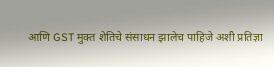आणि GST मुक्त शेतिचे संसाधन झालेच पाहिजे अशी प्रतिज्ञा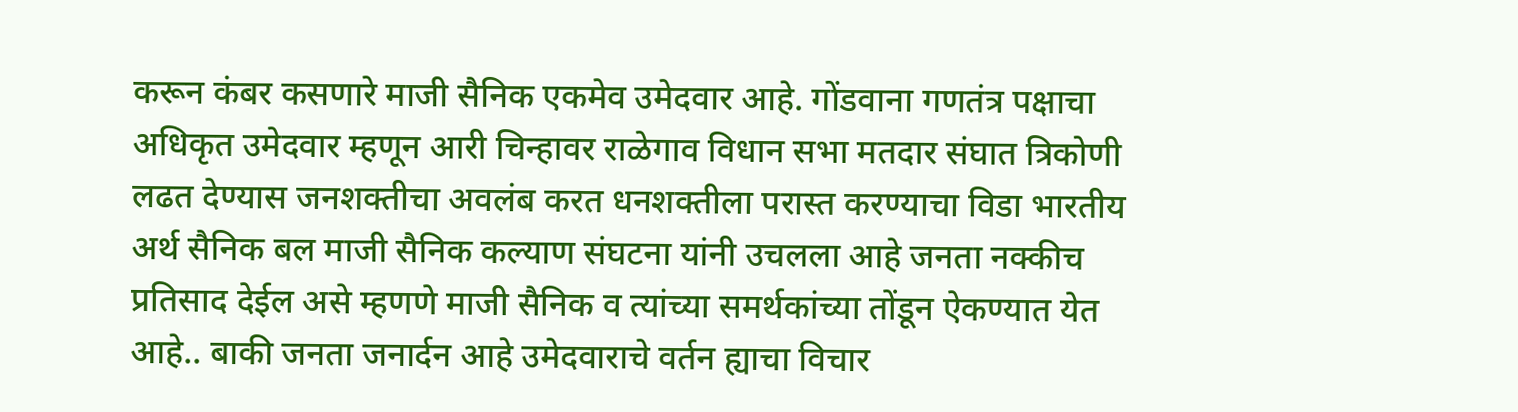करून कंबर कसणारे माजी सैनिक एकमेव उमेदवार आहे. गोंडवाना गणतंत्र पक्षाचा अधिकृत उमेदवार म्हणून आरी चिन्हावर राळेगाव विधान सभा मतदार संघात त्रिकोणी लढत देण्यास जनशक्तीचा अवलंब करत धनशक्तीला परास्त करण्याचा विडा भारतीय अर्थ सैनिक बल माजी सैनिक कल्याण संघटना यांनी उचलला आहे जनता नक्कीच प्रतिसाद देईल असे म्हणणे माजी सैनिक व त्यांच्या समर्थकांच्या तोंडून ऐकण्यात येत आहे.. बाकी जनता जनार्दन आहे उमेदवाराचे वर्तन ह्याचा विचार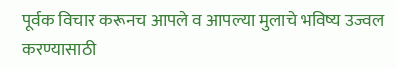पूर्वक विचार करूनच आपले व आपल्या मुलाचे भविष्य उज्वल करण्यासाठी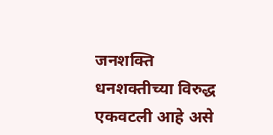जनशक्ति धनशक्तीच्या विरुद्ध एकवटली आहे असे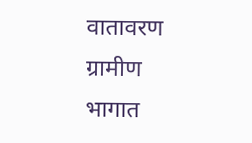वातावरण ग्रामीण भागात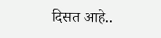दिसत आहे..